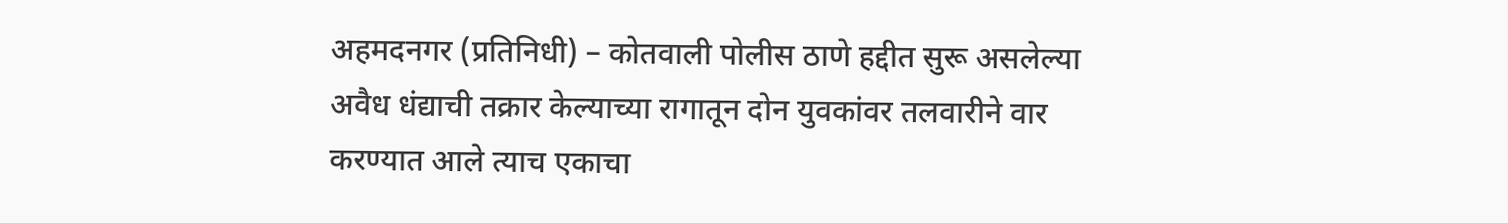अहमदनगर (प्रतिनिधी) – कोतवाली पोलीस ठाणे हद्दीत सुरू असलेल्या अवैध धंद्याची तक्रार केल्याच्या रागातून दोन युवकांवर तलवारीने वार करण्यात आले त्याच एकाचा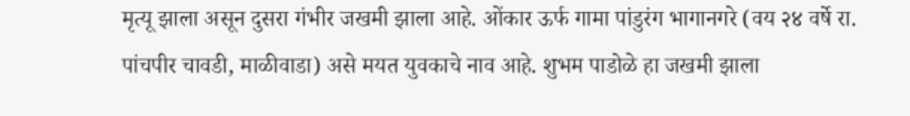मृत्यू झाला असून दुसरा गंभीर जखमी झाला आहे. ओंकार ऊर्फ गामा पांडुरंग भागानगरे (वय २४ वर्षे रा. पांचपीर चावडी, माळीवाडा) असे मयत युवकाचे नाव आहे. शुभम पाडोळे हा जखमी झाला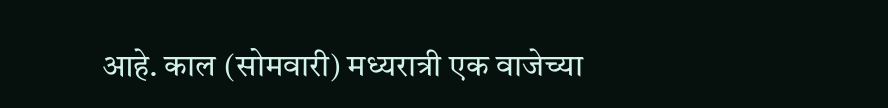आहे. काल (सोमवारी) मध्यरात्री एक वाजेच्या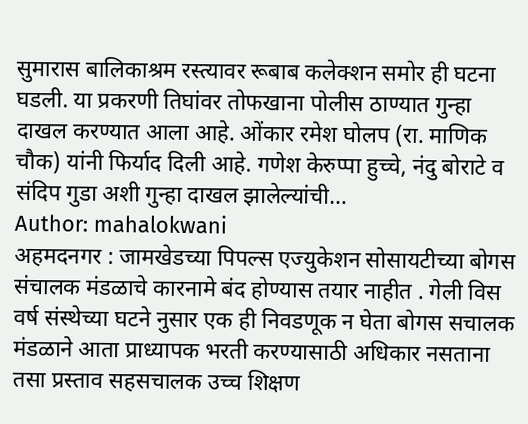सुमारास बालिकाश्रम रस्त्यावर रूबाब कलेक्शन समोर ही घटना घडली. या प्रकरणी तिघांवर तोफखाना पोलीस ठाण्यात गुन्हा दाखल करण्यात आला आहे. ओंकार रमेश घोलप (रा. माणिक चौक) यांनी फिर्याद दिली आहे. गणेश केरुप्पा हुच्चे, नंदु बोराटे व संदिप गुडा अशी गुन्हा दाखल झालेल्यांची…
Author: mahalokwani
अहमदनगर : जामखेडच्या पिपल्स एज्युकेशन सोसायटीच्या बोगस संचालक मंडळाचे कारनामे बंद होण्यास तयार नाहीत . गेली विस वर्ष संस्थेच्या घटने नुसार एक ही निवडणूक न घेता बोगस सचालक मंडळाने आता प्राध्यापक भरती करण्यासाठी अधिकार नसताना तसा प्रस्ताव सहसचालक उच्च शिक्षण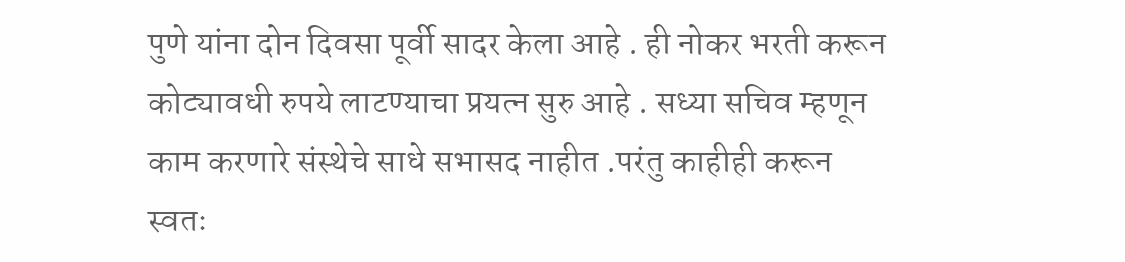पुणे यांना दोन दिवसा पूर्वी सादर केला आहे . ही नोकर भरती करून कोट्यावधी रुपये लाटण्याचा प्रयत्न सुरु आहे . सध्या सचिव म्हणून काम करणारे संस्थेचे साधे सभासद नाहीत .परंतु काहीही करून स्वतः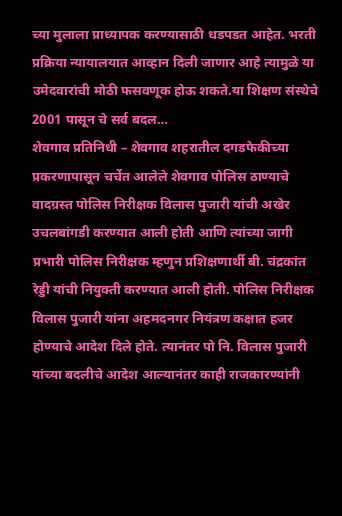च्या मुलाला प्राध्यापक करण्यासाठी धडपडत आहेत. भरती प्रक्रिया न्यायालयात आव्हान दिली जाणार आहे त्यामुळे या उमेदवारांची मोठी फसवणूक होऊ शकते.या शिक्षण संस्थेचे 2001 पासून चे सर्व बदल…
शेवगाव प्रतिनिधी – शेवगाव शहरातील दगडफेकीच्या प्रकरणापासून चर्चेत आलेले शेवगाव पोलिस ठाण्याचे वादग्रस्त पोलिस निरीक्षक विलास पुजारी यांची अखेर उचलबांगडी करण्यात आली होती आणि त्यांच्या जागी प्रभारी पोलिस निरीक्षक म्हणुन प्रशिक्षणार्थी बी. चंद्रकांत रेड्डी यांची नियुक्ती करण्यात आली होती. पोलिस निरीक्षक विलास पुजारी यांना अहमदनगर नियंत्रण कक्षात हजर होण्याचे आदेश दिले होते. त्यानंतर पो नि. विलास पुजारी यांच्या बदलीचे आदेश आल्यानंतर काही राजकारण्यांनी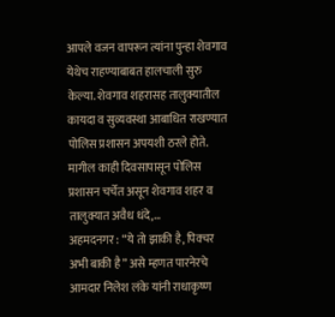आपले वजन वापरून त्यांना पुन्हा शेवगाव येथेच राहण्याबाबत हालचाली सुरु केल्या. शेवगाव शहरासह तालुक्यातील कायदा व सुव्यवस्था आबाधित राखण्यात पोलिस प्रशासन अपयशी ठरले होते. मागील काही दिवसापासून पोलिस प्रशासन चर्चेत असून शेवगाव शहर व तालुक्यात अवैध धंदे,…
अहमदनगर : “ये तो झाकी है, पिक्चर अभी बाकी है” असे म्हणत पारनेरचे आमदार निलेश लंके यांनी राधाकृष्ण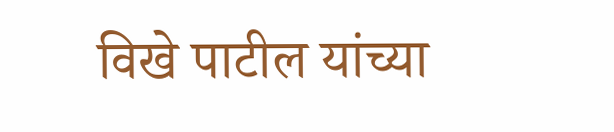विखे पाटील यांच्या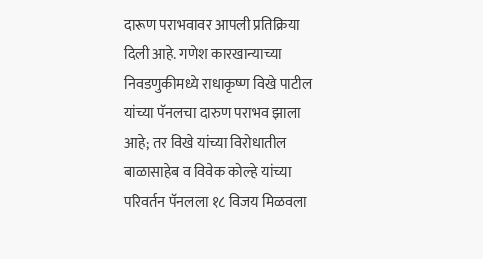दारूण पराभवावर आपली प्रतिक्रिया दिली आहे. गणेश कारखान्याच्या निवडणुकीमध्ये राधाकृष्ण विखे पाटील यांच्या पॅनलचा दारुण पराभव झाला आहे; तर विखे यांच्या विरोधातील बाळासाहेब व विवेक कोल्हे यांच्या परिवर्तन पॅनलला १८ विजय मिळवला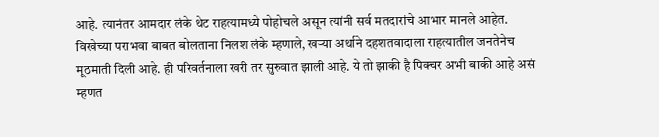आहे. त्यानंतर आमदार लंके थेट राहत्यामध्ये पोहोचले असून त्यांनी सर्व मतदारांचे आभार मानले आहेत. विखेच्या पराभवा बाबत बोलताना निलश लंके म्हणाले, खऱ्या अर्थाने दहशतवादाला राहत्यातील जनतेनेच मूठमाती दिली आहे. ही परिवर्तनाला खरी तर सुरुवात झाली आहे. ये तो झाकी है पिक्चर अभी बाकी आहे असं म्हणत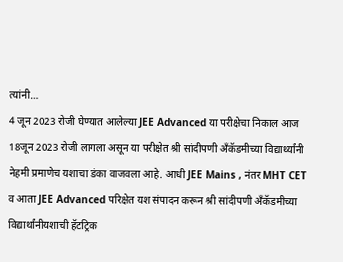त्यांनी…
4 जून 2023 रोजी घेण्यात आलेल्या JEE Advanced या परीक्षेचा निकाल आज 18जून 2023 रोजी लागला असून या परीक्षेत श्री सांदीपणी अँकॅडमीच्या विद्यार्थ्यांनी नेहमी प्रमाणेच यशाचा डंका वाजवला आहे. आधी JEE Mains , नंतर MHT CET व आता JEE Advanced परिक्षेत यश संपादन करून श्री सांदीपणी अँकॅडमीच्या विद्यार्थांनीयशाची हॅटट्रिक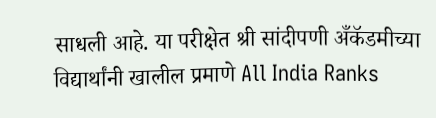साधली आहे. या परीक्षेत श्री सांदीपणी अँकॅडमीच्या विद्यार्थांनी खालील प्रमाणे All India Ranks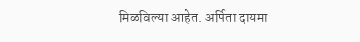मिळविल्या आहेत. अर्पिता दायमा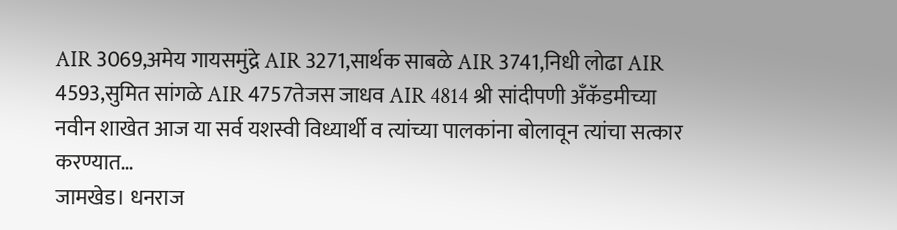AIR 3069,अमेय गायसमुंद्रे AIR 3271,सार्थक साबळे AIR 3741,निधी लोढा AIR 4593,सुमित सांगळे AIR 4757तेजस जाधव AIR 4814 श्री सांदीपणी अँकॅडमीच्या नवीन शाखेत आज या सर्व यशस्वी विध्यार्थी व त्यांच्या पालकांना बोलावून त्यांचा सत्कार करण्यात…
जामखेड। धनराज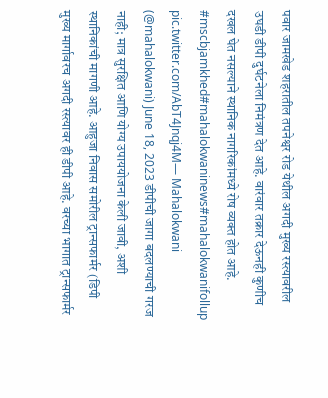पवार जामखेड शहरातील तपनेश्वर रोड येथील अगदी मुख्य रस्त्यावरील उघडी डीपी दुर्घटनेला निमंत्रण देत आहे. वारंवार तक्रार देऊनही कुणीच दखल घेत नसल्याने स्थानिक नागरिकांमध्ये रोष व्यक्त होत आहे. #mscbjamkhed#mahalokwaninews#mahalokwanifollup pic.twitter.com/AbT4Jnqj4M— Mahalokwani (@mahalokwani) June 18, 2023 डीपीची जागा बदलण्याची गरज नाही; मात्र सुरक्षित आणि योग्य उपाययोजना केली जावी, अशी स्थानिकांची मागणी आहे. आहुजा निवास समोरील ट्रान्सफार्मर (डिपी मुख्य मार्गावरच अगदी रस्त्यावर ही डीपी आहे. वरच्या भागात ट्रान्सफार्मर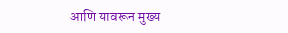आणि यावरून मुख्य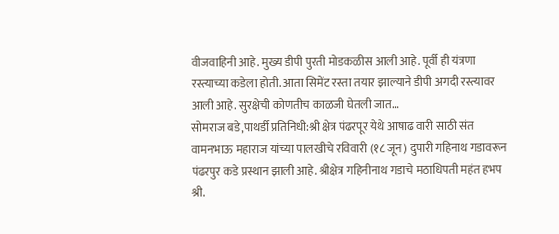वीजवाहिनी आहे. मुख्य डीपी पुरती मोडकळीस आली आहे. पूर्वी ही यंत्रणा रस्त्याच्या कडेला होती. आता सिमेंट रस्ता तयार झाल्याने डीपी अगदी रस्त्यावर आली आहे. सुरक्षेची कोणतीच काळजी घेतली जात…
सोमराज बडे,पाथर्डी प्रतिनिधी:श्री क्षेत्र पंढरपूर येथे आषाढ वारी साठी संत वामनभाऊ महाराज यांच्या पालखीचे रविवारी (१८ जून) दुपारी गहिनाथ गडावरून पंढरपुर कडे प्रस्थान झाली आहे. श्रीक्षेत्र गहिनीनाथ गडाचे मठाधिपती महंत हभप श्री.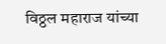विठ्ठल महाराज यांच्या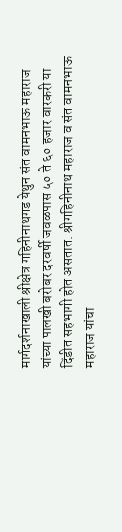मार्गदर्शनाखाली श्रीक्षेत्र गहिनीनाथगड येथुन संत वामनभाऊ महाराज यांच्या पालखी बरोबर दरवर्षी जवळपास ५० ते ६० हजार वारकरी या दिंडीत सहभागी होत असतात. श्रीगहिनीनाथ महाराज व संत वामनभाऊ महाराज यांचा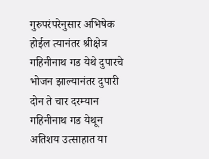गुरुपरंपरेनुसार अभिषेक होईल त्यानंतर श्रीक्षेत्र गहिनीनाथ गड येथे दुपारचे भोजन झाल्यानंतर दुपारी दोन ते चार दरम्यान गहिनीनाथ गड येथून अतिशय उत्साहात या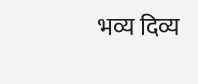भव्य दिव्य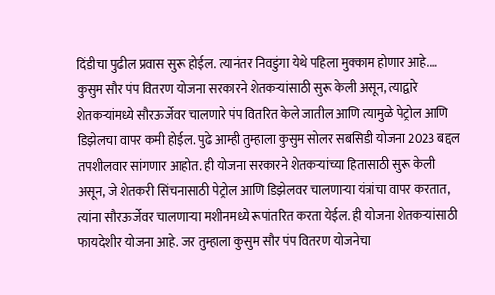दिंडीचा पुढील प्रवास सुरू होईल. त्यानंतर निवडुंगा येथे पहिला मुक्काम होणार आहे.…
कुसुम सौर पंप वितरण योजना सरकारने शेतकऱ्यांसाठी सुरू केली असून, त्याद्वारे शेतकऱ्यांमध्ये सौरऊर्जेवर चालणारे पंप वितरित केले जातील आणि त्यामुळे पेट्रोल आणि डिझेलचा वापर कमी होईल. पुढे आम्ही तुम्हाला कुसुम सोलर सबसिडी योजना 2023 बद्दल तपशीलवार सांगणार आहोत. ही योजना सरकारने शेतकऱ्यांच्या हितासाठी सुरू केली असून, जे शेतकरी सिंचनासाठी पेट्रोल आणि डिझेलवर चालणाऱ्या यंत्रांचा वापर करतात, त्यांना सौरऊर्जेवर चालणाऱ्या मशीनमध्ये रूपांतरित करता येईल. ही योजना शेतकऱ्यांसाठी फायदेशीर योजना आहे. जर तुम्हाला कुसुम सौर पंप वितरण योजनेचा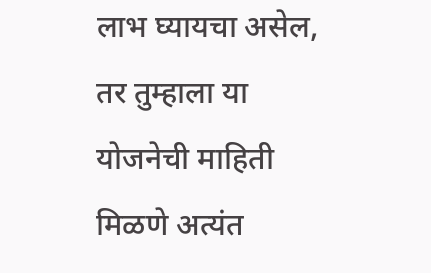लाभ घ्यायचा असेल, तर तुम्हाला या योजनेची माहिती मिळणे अत्यंत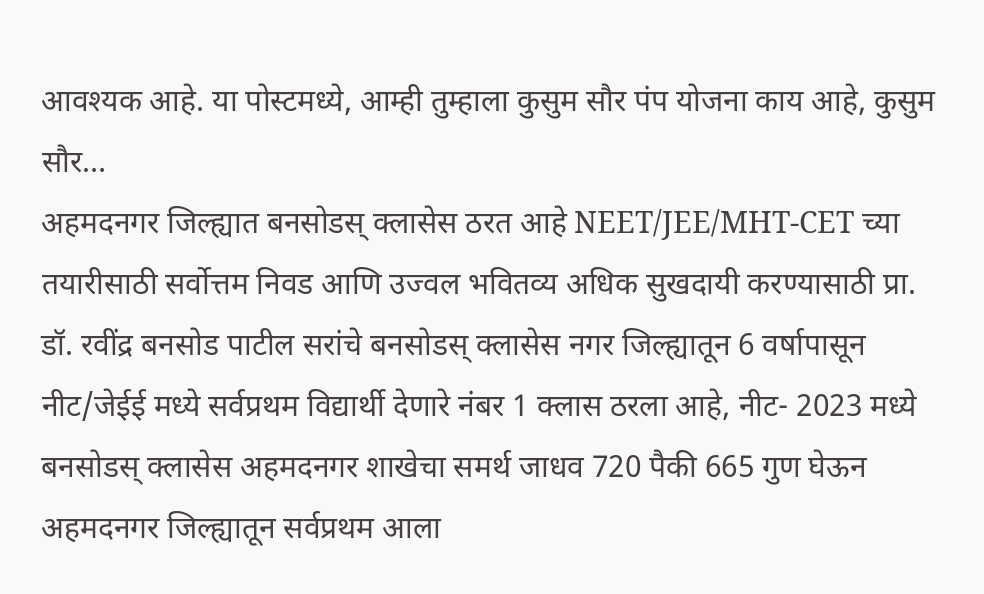आवश्यक आहे. या पोस्टमध्ये, आम्ही तुम्हाला कुसुम सौर पंप योजना काय आहे, कुसुम सौर…
अहमदनगर जिल्ह्यात बनसोडस् क्लासेस ठरत आहे NEET/JEE/MHT-CET च्या तयारीसाठी सर्वोत्तम निवड आणि उज्वल भवितव्य अधिक सुखदायी करण्यासाठी प्रा. डॉ. रवींद्र बनसोड पाटील सरांचे बनसोडस् क्लासेस नगर जिल्ह्यातून 6 वर्षापासून नीट/जेईई मध्ये सर्वप्रथम विद्यार्थी देणारे नंबर 1 क्लास ठरला आहे, नीट- 2023 मध्ये बनसोडस् क्लासेस अहमदनगर शाखेचा समर्थ जाधव 720 पैकी 665 गुण घेऊन अहमदनगर जिल्ह्यातून सर्वप्रथम आला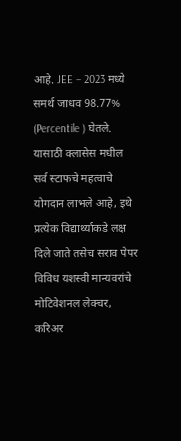आहे. JEE – 2023 मध्ये समर्थ जाधव 98.77% (Percentile ) घेतले. यासाठी क्लासेस मधील सर्व स्टाफचे महत्वाचे योगदान लाभले आहे, इथे प्रत्येक विद्यार्थ्याकडे लक्ष दिले जाते तसेच सराव पेपर विविध यशस्वी मान्यवरांचे मोटिवेशनल लेक्चर, करिअर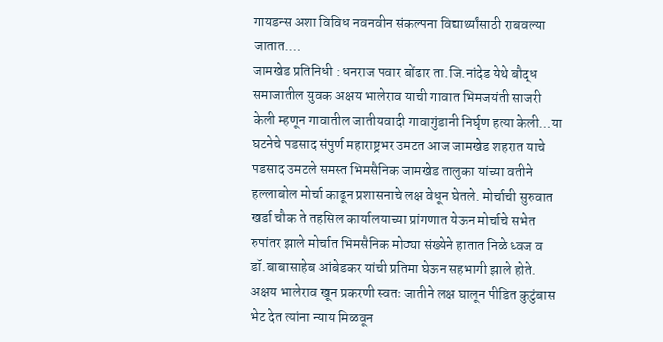गायडन्स अशा विविध नवनवीन संकल्पना विद्यार्थ्यांसाठी राबवल्या जातात.…
जामखेड प्रतिनिधी : धनराज पवार बोंढार ता.जि.नांदेड येथे बौद्ध समाजातील युवक अक्षय भालेराव याची गावात भिमजयंती साजरी केली म्हणून गावातील जातीयवादी गावागुंडानी निर्घृण हत्या केली…या घटनेचे पडसाद संपुर्ण महाराष्ट्रभर उमटत आज जामखेड शहरात याचे पडसाद उमटले समस्त भिमसैनिक जामखेड तालुका यांच्या वतीने हल्लाबोल मोर्चा काढून प्रशासनाचे लक्ष वेधून घेतले. मोर्चाची सुरुवात खर्डा चौक ते तहसिल कार्यालयाच्या प्रांगणात येऊन मोर्चाचे सभेत रुपांतर झाले मोर्चात भिमसैनिक मोठ्या संख्येने हातात निळे ध्वज व डॉ.बाबासाहेब आंबेडकर यांची प्रतिमा घेऊन सहभागी झाले होते. अक्षय भालेराव खून प्रकरणी स्वतः जातीने लक्ष घालून पीडित कुटुंबास भेट देत त्यांना न्याय मिळवून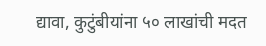द्यावा, कुटुंबीयांना ५० लाखांची मदत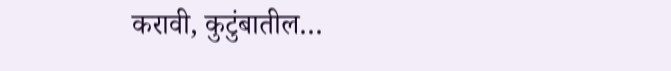करावी, कुटुंबातील…